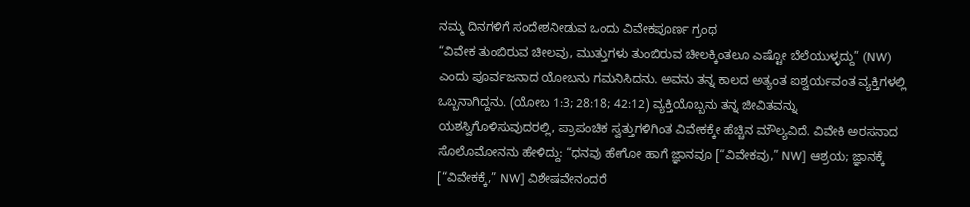ನಮ್ಮ ದಿನಗಳಿಗೆ ಸಂದೇಶನೀಡುವ ಒಂದು ವಿವೇಕಪೂರ್ಣ ಗ್ರಂಥ
“ವಿವೇಕ ತುಂಬಿರುವ ಚೀಲವು, ಮುತ್ತುಗಳು ತುಂಬಿರುವ ಚೀಲಕ್ಕಿಂತಲೂ ಎಷ್ಟೋ ಬೆಲೆಯುಳ್ಳದ್ದು” (NW) ಎಂದು ಪೂರ್ವಜನಾದ ಯೋಬನು ಗಮನಿಸಿದನು. ಅವನು ತನ್ನ ಕಾಲದ ಅತ್ಯಂತ ಐಶ್ವರ್ಯವಂತ ವ್ಯಕ್ತಿಗಳಲ್ಲಿ ಒಬ್ಬನಾಗಿದ್ದನು. (ಯೋಬ 1:3; 28:18; 42:12) ವ್ಯಕ್ತಿಯೊಬ್ಬನು ತನ್ನ ಜೀವಿತವನ್ನು ಯಶಸ್ವಿಗೊಳಿಸುವುದರಲ್ಲಿ, ಪ್ರಾಪಂಚಿಕ ಸ್ವತ್ತುಗಳಿಗಿಂತ ವಿವೇಕಕ್ಕೇ ಹೆಚ್ಚಿನ ಮೌಲ್ಯವಿದೆ. ವಿವೇಕಿ ಅರಸನಾದ ಸೊಲೊಮೋನನು ಹೇಳಿದ್ದು: “ಧನವು ಹೇಗೋ ಹಾಗೆ ಜ್ಞಾನವೂ [“ವಿವೇಕವು,” NW] ಆಶ್ರಯ; ಜ್ಞಾನಕ್ಕೆ [“ವಿವೇಕಕ್ಕೆ,” NW] ವಿಶೇಷವೇನಂದರೆ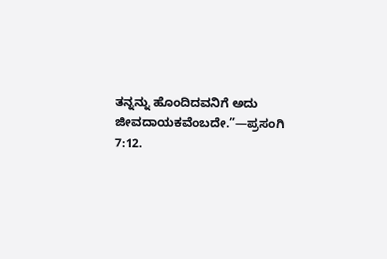ತನ್ನನ್ನು ಹೊಂದಿದವನಿಗೆ ಅದು ಜೀವದಾಯಕವೆಂಬದೇ.”—ಪ್ರಸಂಗಿ 7:12.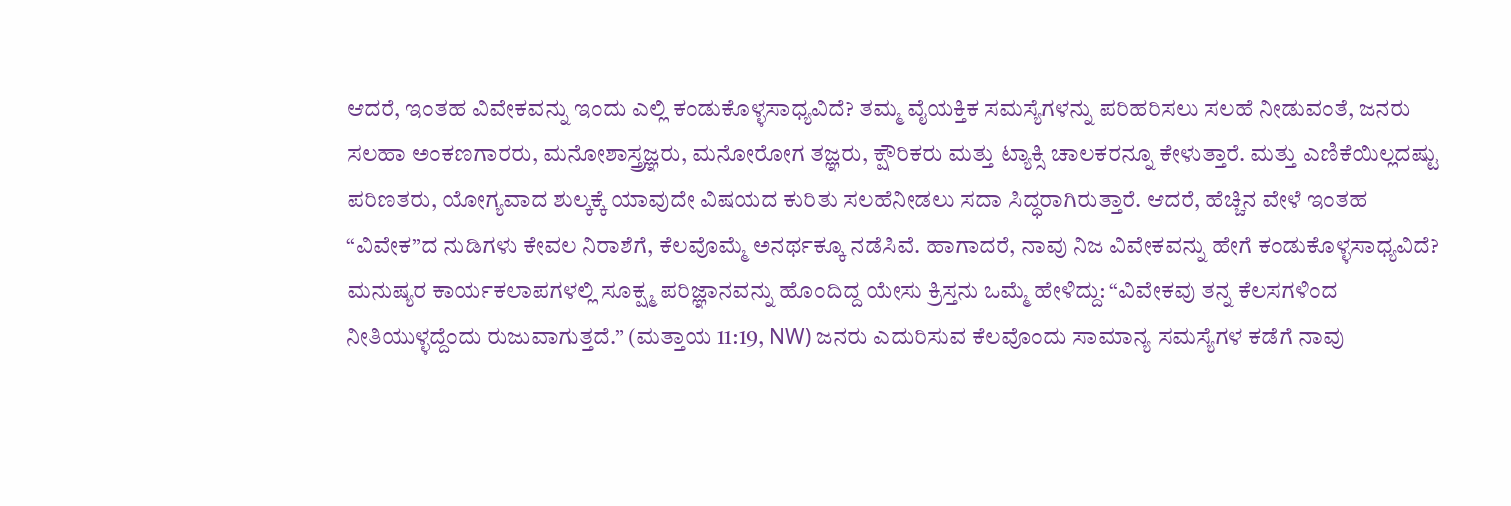ಆದರೆ, ಇಂತಹ ವಿವೇಕವನ್ನು ಇಂದು ಎಲ್ಲಿ ಕಂಡುಕೊಳ್ಳಸಾಧ್ಯವಿದೆ? ತಮ್ಮ ವೈಯಕ್ತಿಕ ಸಮಸ್ಯೆಗಳನ್ನು ಪರಿಹರಿಸಲು ಸಲಹೆ ನೀಡುವಂತೆ, ಜನರು ಸಲಹಾ ಅಂಕಣಗಾರರು, ಮನೋಶಾಸ್ತ್ರಜ್ಞರು, ಮನೋರೋಗ ತಜ್ಞರು, ಕ್ಷೌರಿಕರು ಮತ್ತು ಟ್ಯಾಕ್ಸಿ ಚಾಲಕರನ್ನೂ ಕೇಳುತ್ತಾರೆ. ಮತ್ತು ಎಣಿಕೆಯಿಲ್ಲದಷ್ಟು ಪರಿಣತರು, ಯೋಗ್ಯವಾದ ಶುಲ್ಕಕ್ಕೆ ಯಾವುದೇ ವಿಷಯದ ಕುರಿತು ಸಲಹೆನೀಡಲು ಸದಾ ಸಿದ್ಧರಾಗಿರುತ್ತಾರೆ. ಆದರೆ, ಹೆಚ್ಚಿನ ವೇಳೆ ಇಂತಹ “ವಿವೇಕ”ದ ನುಡಿಗಳು ಕೇವಲ ನಿರಾಶೆಗೆ, ಕೆಲವೊಮ್ಮೆ ಅನರ್ಥಕ್ಕೂ ನಡೆಸಿವೆ. ಹಾಗಾದರೆ, ನಾವು ನಿಜ ವಿವೇಕವನ್ನು ಹೇಗೆ ಕಂಡುಕೊಳ್ಳಸಾಧ್ಯವಿದೆ?
ಮನುಷ್ಯರ ಕಾರ್ಯಕಲಾಪಗಳಲ್ಲಿ ಸೂಕ್ಷ್ಮ ಪರಿಜ್ಞಾನವನ್ನು ಹೊಂದಿದ್ದ ಯೇಸು ಕ್ರಿಸ್ತನು ಒಮ್ಮೆ ಹೇಳಿದ್ದು: “ವಿವೇಕವು ತನ್ನ ಕೆಲಸಗಳಿಂದ ನೀತಿಯುಳ್ಳದ್ದೆಂದು ರುಜುವಾಗುತ್ತದೆ.” (ಮತ್ತಾಯ 11:19, NW) ಜನರು ಎದುರಿಸುವ ಕೆಲವೊಂದು ಸಾಮಾನ್ಯ ಸಮಸ್ಯೆಗಳ ಕಡೆಗೆ ನಾವು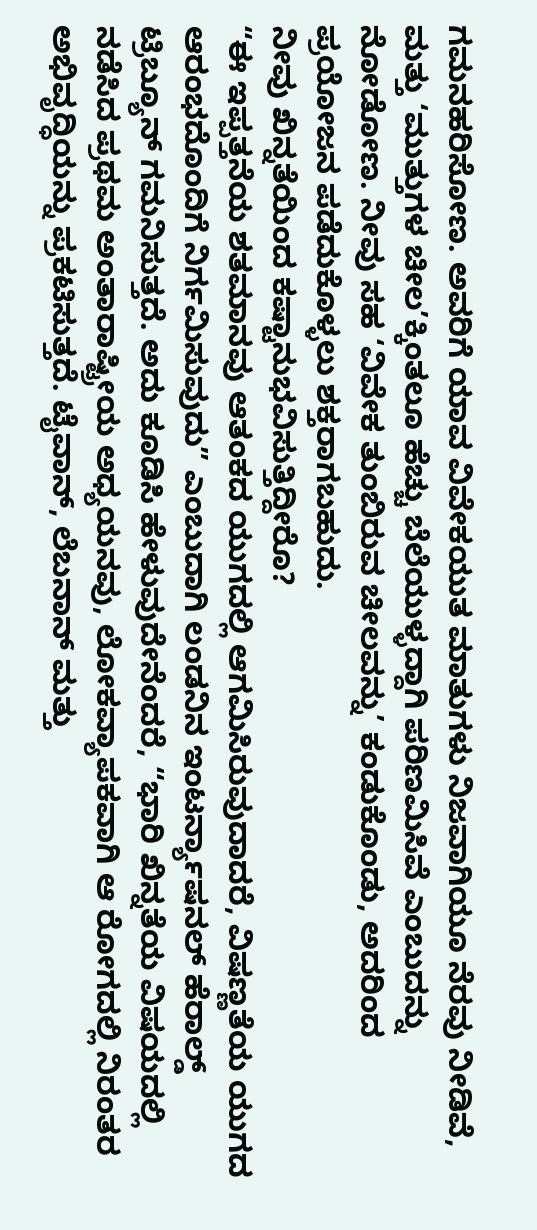ಗಮನಹರಿಸೋಣ. ಅವರಿಗೆ ಯಾವ ವಿವೇಕಯುತ ಮಾತುಗಳು ನಿಜವಾಗಿಯೂ ನೆರವು ನೀಡಿವೆ, ಮತ್ತು ‘ಮುತ್ತುಗಳ ಚೀಲ’ಕ್ಕಿಂತಲೂ ಹೆಚ್ಚು ಬೆಲೆಯುಳ್ಳದ್ದಾಗಿ ಪರಿಣಮಿಸಿವೆ ಎಂಬುದನ್ನು ನೋಡೋಣ. ನೀವು ಸಹ ‘ವಿವೇಕ ತುಂಬಿರುವ ಚೀಲವನ್ನು’ ಕಂಡುಕೊಂಡು, ಅದರಿಂದ ಪ್ರಯೋಜನ ಪಡೆದುಕೊಳ್ಳಲು ಶಕ್ತರಾಗಬಹುದು.
ನೀವು ಖಿನ್ನತೆಯಿಂದ ಕಷ್ಟಾನುಭವಿಸುತ್ತಿದ್ದೀರೊ?
“ಈ ಇಪ್ಪತ್ತನೆಯ ಶತಮಾನವು ಆತಂಕದ ಯುಗದಲ್ಲಿ ಆಗಮಿಸಿರುವುದಾದರೆ, ವಿಷಣ್ಣತೆಯ ಯುಗದ ಆರಂಭದೊಂದಿಗೆ ನಿರ್ಗಮಿಸುವುದು” ಎಂಬುದಾಗಿ ಲಂಡನಿನ ಇಂಟರ್ನ್ಯಾಷನಲ್ ಹೆರಾಲ್ಡ್ ಟ್ರಿಬ್ಯೂನ್ ಗಮನಿಸುತ್ತದೆ. ಅದು ಕೂಡಿಸಿ ಹೇಳುವುದೇನೆಂದರೆ, “ಭಾರಿ ಖಿನ್ನತೆಯ ವಿಷಯದಲ್ಲಿ ನಡೆಸಿದ ಪ್ರಥಮ ಅಂತಾರಾಷ್ಟ್ರೀಯ ಅಧ್ಯಯನವು, ಲೋಕವ್ಯಾಪಕವಾಗಿ ಆ ರೋಗದಲ್ಲಿ ನಿರಂತರ ಅಭಿವೃದ್ಧಿಯನ್ನು ಪ್ರಕಟಿಸುತ್ತದೆ. ಟೈವಾನ್, ಲೆಬನಾನ್ ಮತ್ತು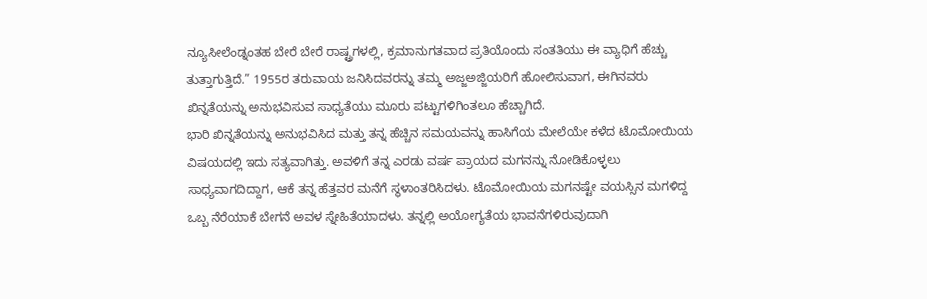ನ್ಯೂಸೀಲೆಂಡ್ನಂತಹ ಬೇರೆ ಬೇರೆ ರಾಷ್ಟ್ರಗಳಲ್ಲಿ, ಕ್ರಮಾನುಗತವಾದ ಪ್ರತಿಯೊಂದು ಸಂತತಿಯು ಈ ವ್ಯಾಧಿಗೆ ಹೆಚ್ಚು ತುತ್ತಾಗುತ್ತಿದೆ.” 1955ರ ತರುವಾಯ ಜನಿಸಿದವರನ್ನು ತಮ್ಮ ಅಜ್ಜಅಜ್ಜಿಯರಿಗೆ ಹೋಲಿಸುವಾಗ, ಈಗಿನವರು ಖಿನ್ನತೆಯನ್ನು ಅನುಭವಿಸುವ ಸಾಧ್ಯತೆಯು ಮೂರು ಪಟ್ಟುಗಳಿಗಿಂತಲೂ ಹೆಚ್ಚಾಗಿದೆ.
ಭಾರಿ ಖಿನ್ನತೆಯನ್ನು ಅನುಭವಿಸಿದ ಮತ್ತು ತನ್ನ ಹೆಚ್ಚಿನ ಸಮಯವನ್ನು ಹಾಸಿಗೆಯ ಮೇಲೆಯೇ ಕಳೆದ ಟೊಮೋಯಿಯ ವಿಷಯದಲ್ಲಿ ಇದು ಸತ್ಯವಾಗಿತ್ತು. ಅವಳಿಗೆ ತನ್ನ ಎರಡು ವರ್ಷ ಪ್ರಾಯದ ಮಗನನ್ನು ನೋಡಿಕೊಳ್ಳಲು ಸಾಧ್ಯವಾಗದಿದ್ದಾಗ, ಆಕೆ ತನ್ನ ಹೆತ್ತವರ ಮನೆಗೆ ಸ್ಥಳಾಂತರಿಸಿದಳು. ಟೊಮೋಯಿಯ ಮಗನಷ್ಟೇ ವಯಸ್ಸಿನ ಮಗಳಿದ್ದ ಒಬ್ಬ ನೆರೆಯಾಕೆ ಬೇಗನೆ ಅವಳ ಸ್ನೇಹಿತೆಯಾದಳು. ತನ್ನಲ್ಲಿ ಅಯೋಗ್ಯತೆಯ ಭಾವನೆಗಳಿರುವುದಾಗಿ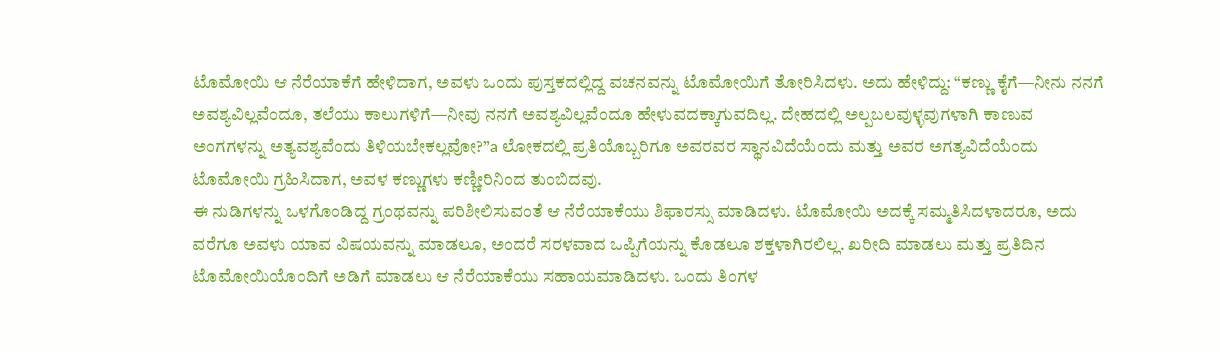ಟೊಮೋಯಿ ಆ ನೆರೆಯಾಕೆಗೆ ಹೇಳಿದಾಗ, ಅವಳು ಒಂದು ಪುಸ್ತಕದಲ್ಲಿದ್ದ ವಚನವನ್ನು ಟೊಮೋಯಿಗೆ ತೋರಿಸಿದಳು. ಅದು ಹೇಳಿದ್ದು: “ಕಣ್ಣು ಕೈಗೆ—ನೀನು ನನಗೆ ಅವಶ್ಯವಿಲ್ಲವೆಂದೂ, ತಲೆಯು ಕಾಲುಗಳಿಗೆ—ನೀವು ನನಗೆ ಅವಶ್ಯವಿಲ್ಲವೆಂದೂ ಹೇಳುವದಕ್ಕಾಗುವದಿಲ್ಲ. ದೇಹದಲ್ಲಿ ಅಲ್ಪಬಲವುಳ್ಳವುಗಳಾಗಿ ಕಾಣುವ ಅಂಗಗಳನ್ನು ಅತ್ಯವಶ್ಯವೆಂದು ತಿಳಿಯಬೇಕಲ್ಲವೋ?”a ಲೋಕದಲ್ಲಿ ಪ್ರತಿಯೊಬ್ಬರಿಗೂ ಅವರವರ ಸ್ಥಾನವಿದೆಯೆಂದು ಮತ್ತು ಅವರ ಅಗತ್ಯವಿದೆಯೆಂದು ಟೊಮೋಯಿ ಗ್ರಹಿಸಿದಾಗ, ಅವಳ ಕಣ್ಣುಗಳು ಕಣ್ಣೀರಿನಿಂದ ತುಂಬಿದವು.
ಈ ನುಡಿಗಳನ್ನು ಒಳಗೊಂಡಿದ್ದ ಗ್ರಂಥವನ್ನು ಪರಿಶೀಲಿಸುವಂತೆ ಆ ನೆರೆಯಾಕೆಯು ಶಿಫಾರಸ್ಸು ಮಾಡಿದಳು. ಟೊಮೋಯಿ ಅದಕ್ಕೆ ಸಮ್ಮತಿಸಿದಳಾದರೂ, ಅದು ವರೆಗೂ ಅವಳು ಯಾವ ವಿಷಯವನ್ನು ಮಾಡಲೂ, ಅಂದರೆ ಸರಳವಾದ ಒಪ್ಪಿಗೆಯನ್ನು ಕೊಡಲೂ ಶಕ್ತಳಾಗಿರಲಿಲ್ಲ. ಖರೀದಿ ಮಾಡಲು ಮತ್ತು ಪ್ರತಿದಿನ ಟೊಮೋಯಿಯೊಂದಿಗೆ ಅಡಿಗೆ ಮಾಡಲು ಆ ನೆರೆಯಾಕೆಯು ಸಹಾಯಮಾಡಿದಳು. ಒಂದು ತಿಂಗಳ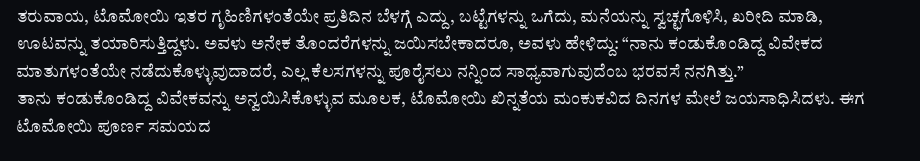ತರುವಾಯ, ಟೊಮೋಯಿ ಇತರ ಗೃಹಿಣಿಗಳಂತೆಯೇ ಪ್ರತಿದಿನ ಬೆಳಗ್ಗೆ ಎದ್ದು, ಬಟ್ಟೆಗಳನ್ನು ಒಗೆದು, ಮನೆಯನ್ನು ಸ್ವಚ್ಛಗೊಳಿಸಿ, ಖರೀದಿ ಮಾಡಿ, ಊಟವನ್ನು ತಯಾರಿಸುತ್ತಿದ್ದಳು. ಅವಳು ಅನೇಕ ತೊಂದರೆಗಳನ್ನು ಜಯಿಸಬೇಕಾದರೂ, ಅವಳು ಹೇಳಿದ್ದು: “ನಾನು ಕಂಡುಕೊಂಡಿದ್ದ ವಿವೇಕದ ಮಾತುಗಳಂತೆಯೇ ನಡೆದುಕೊಳ್ಳುವುದಾದರೆ, ಎಲ್ಲ ಕೆಲಸಗಳನ್ನು ಪೂರೈಸಲು ನನ್ನಿಂದ ಸಾಧ್ಯವಾಗುವುದೆಂಬ ಭರವಸೆ ನನಗಿತ್ತು.”
ತಾನು ಕಂಡುಕೊಂಡಿದ್ದ ವಿವೇಕವನ್ನು ಅನ್ವಯಿಸಿಕೊಳ್ಳುವ ಮೂಲಕ, ಟೊಮೋಯಿ ಖಿನ್ನತೆಯ ಮಂಕುಕವಿದ ದಿನಗಳ ಮೇಲೆ ಜಯಸಾಧಿಸಿದಳು. ಈಗ ಟೊಮೋಯಿ ಪೂರ್ಣ ಸಮಯದ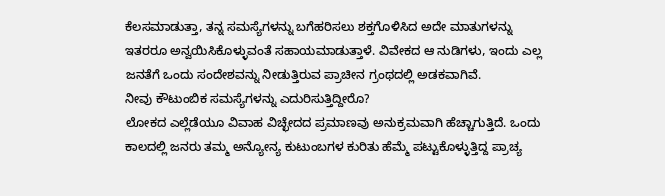ಕೆಲಸಮಾಡುತ್ತಾ, ತನ್ನ ಸಮಸ್ಯೆಗಳನ್ನು ಬಗೆಹರಿಸಲು ಶಕ್ತಗೊಳಿಸಿದ ಅದೇ ಮಾತುಗಳನ್ನು ಇತರರೂ ಅನ್ವಯಿಸಿಕೊಳ್ಳುವಂತೆ ಸಹಾಯಮಾಡುತ್ತಾಳೆ. ವಿವೇಕದ ಆ ನುಡಿಗಳು, ಇಂದು ಎಲ್ಲ ಜನತೆಗೆ ಒಂದು ಸಂದೇಶವನ್ನು ನೀಡುತ್ತಿರುವ ಪ್ರಾಚೀನ ಗ್ರಂಥದಲ್ಲಿ ಅಡಕವಾಗಿವೆ.
ನೀವು ಕೌಟುಂಬಿಕ ಸಮಸ್ಯೆಗಳನ್ನು ಎದುರಿಸುತ್ತಿದ್ದೀರೊ?
ಲೋಕದ ಎಲ್ಲೆಡೆಯೂ ವಿವಾಹ ವಿಚ್ಛೇದದ ಪ್ರಮಾಣವು ಅನುಕ್ರಮವಾಗಿ ಹೆಚ್ಚಾಗುತ್ತಿದೆ. ಒಂದು ಕಾಲದಲ್ಲಿ ಜನರು ತಮ್ಮ ಅನ್ಯೋನ್ಯ ಕುಟುಂಬಗಳ ಕುರಿತು ಹೆಮ್ಮೆ ಪಟ್ಟುಕೊಳ್ಳುತ್ತಿದ್ದ ಪ್ರಾಚ್ಯ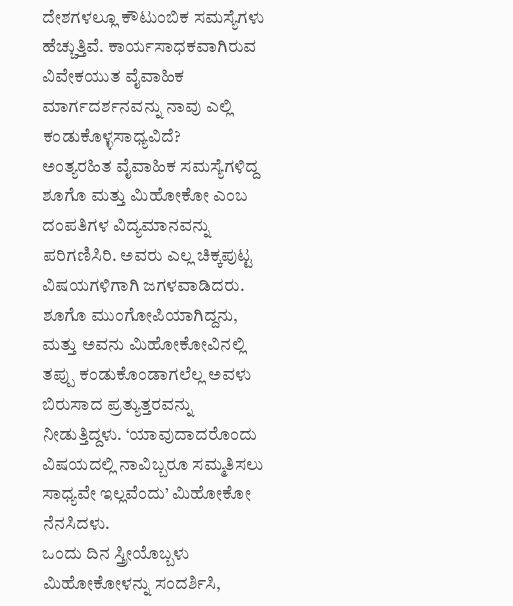ದೇಶಗಳಲ್ಲೂ ಕೌಟುಂಬಿಕ ಸಮಸ್ಯೆಗಳು ಹೆಚ್ಚುತ್ತಿವೆ. ಕಾರ್ಯಸಾಧಕವಾಗಿರುವ ವಿವೇಕಯುತ ವೈವಾಹಿಕ ಮಾರ್ಗದರ್ಶನವನ್ನು ನಾವು ಎಲ್ಲಿ ಕಂಡುಕೊಳ್ಳಸಾಧ್ಯವಿದೆ?
ಅಂತ್ಯರಹಿತ ವೈವಾಹಿಕ ಸಮಸ್ಯೆಗಳಿದ್ದ ಶೂಗೊ ಮತ್ತು ಮಿಹೋಕೋ ಎಂಬ ದಂಪತಿಗಳ ವಿದ್ಯಮಾನವನ್ನು ಪರಿಗಣಿಸಿರಿ. ಅವರು ಎಲ್ಲ ಚಿಕ್ಕಪುಟ್ಟ ವಿಷಯಗಳಿಗಾಗಿ ಜಗಳವಾಡಿದರು. ಶೂಗೊ ಮುಂಗೋಪಿಯಾಗಿದ್ದನು, ಮತ್ತು ಅವನು ಮಿಹೋಕೋವಿನಲ್ಲಿ ತಪ್ಪು ಕಂಡುಕೊಂಡಾಗಲೆಲ್ಲ ಅವಳು ಬಿರುಸಾದ ಪ್ರತ್ಯುತ್ತರವನ್ನು ನೀಡುತ್ತಿದ್ದಳು. ‘ಯಾವುದಾದರೊಂದು ವಿಷಯದಲ್ಲಿ ನಾವಿಬ್ಬರೂ ಸಮ್ಮತಿಸಲು ಸಾಧ್ಯವೇ ಇಲ್ಲವೆಂದು’ ಮಿಹೋಕೋ ನೆನಸಿದಳು.
ಒಂದು ದಿನ ಸ್ತ್ರೀಯೊಬ್ಬಳು ಮಿಹೋಕೋಳನ್ನು ಸಂದರ್ಶಿಸಿ,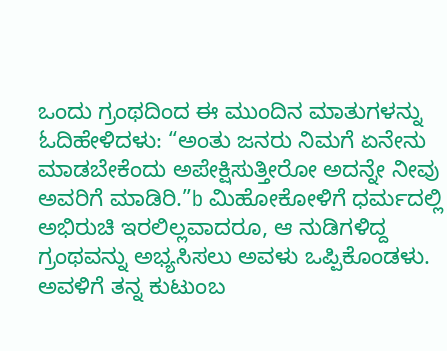ಒಂದು ಗ್ರಂಥದಿಂದ ಈ ಮುಂದಿನ ಮಾತುಗಳನ್ನು ಓದಿಹೇಳಿದಳು: “ಅಂತು ಜನರು ನಿಮಗೆ ಏನೇನು ಮಾಡಬೇಕೆಂದು ಅಪೇಕ್ಷಿಸುತ್ತೀರೋ ಅದನ್ನೇ ನೀವು ಅವರಿಗೆ ಮಾಡಿರಿ.”b ಮಿಹೋಕೋಳಿಗೆ ಧರ್ಮದಲ್ಲಿ ಅಭಿರುಚಿ ಇರಲಿಲ್ಲವಾದರೂ, ಆ ನುಡಿಗಳಿದ್ದ ಗ್ರಂಥವನ್ನು ಅಭ್ಯಸಿಸಲು ಅವಳು ಒಪ್ಪಿಕೊಂಡಳು. ಅವಳಿಗೆ ತನ್ನ ಕುಟುಂಬ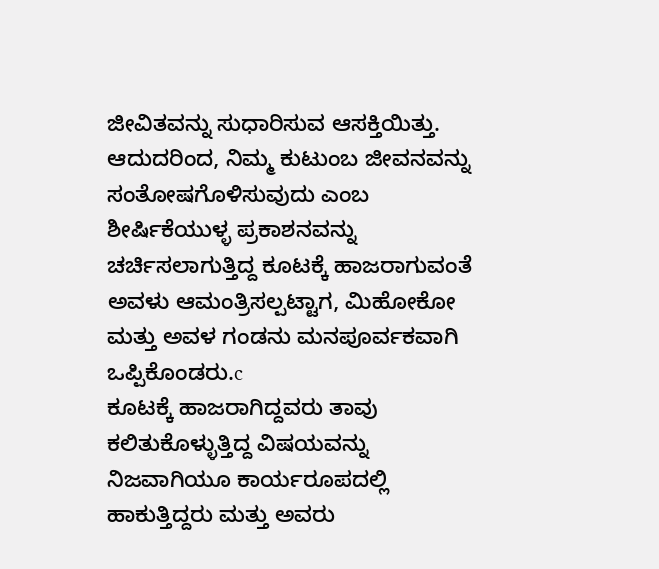ಜೀವಿತವನ್ನು ಸುಧಾರಿಸುವ ಆಸಕ್ತಿಯಿತ್ತು. ಆದುದರಿಂದ, ನಿಮ್ಮ ಕುಟುಂಬ ಜೀವನವನ್ನು ಸಂತೋಷಗೊಳಿಸುವುದು ಎಂಬ ಶೀರ್ಷಿಕೆಯುಳ್ಳ ಪ್ರಕಾಶನವನ್ನು ಚರ್ಚಿಸಲಾಗುತ್ತಿದ್ದ ಕೂಟಕ್ಕೆ ಹಾಜರಾಗುವಂತೆ ಅವಳು ಆಮಂತ್ರಿಸಲ್ಪಟ್ಟಾಗ, ಮಿಹೋಕೋ ಮತ್ತು ಅವಳ ಗಂಡನು ಮನಪೂರ್ವಕವಾಗಿ ಒಪ್ಪಿಕೊಂಡರು.c
ಕೂಟಕ್ಕೆ ಹಾಜರಾಗಿದ್ದವರು ತಾವು ಕಲಿತುಕೊಳ್ಳುತ್ತಿದ್ದ ವಿಷಯವನ್ನು ನಿಜವಾಗಿಯೂ ಕಾರ್ಯರೂಪದಲ್ಲಿ ಹಾಕುತ್ತಿದ್ದರು ಮತ್ತು ಅವರು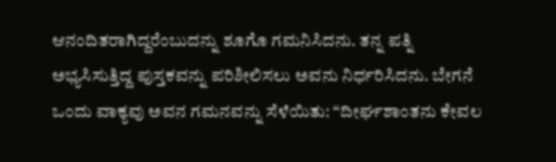ಆನಂದಿತರಾಗಿದ್ದರೆಂಬುದನ್ನು ಶೂಗೊ ಗಮನಿಸಿದನು. ತನ್ನ ಪತ್ನಿ ಅಭ್ಯಸಿಸುತ್ತಿದ್ದ ಪುಸ್ತಕವನ್ನು ಪರಿಶೀಲಿಸಲು ಅವನು ನಿರ್ಧರಿಸಿದನು. ಬೇಗನೆ ಒಂದು ವಾಕ್ಯವು ಅವನ ಗಮನವನ್ನು ಸೆಳೆಯಿತು: “ದೀರ್ಘಶಾಂತನು ಕೇವಲ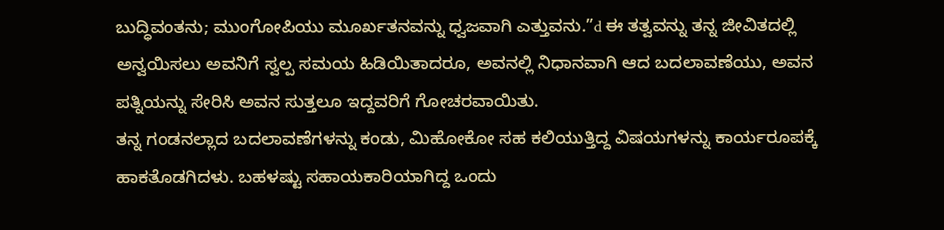ಬುದ್ಧಿವಂತನು; ಮುಂಗೋಪಿಯು ಮೂರ್ಖತನವನ್ನು ಧ್ವಜವಾಗಿ ಎತ್ತುವನು.”d ಈ ತತ್ವವನ್ನು ತನ್ನ ಜೀವಿತದಲ್ಲಿ ಅನ್ವಯಿಸಲು ಅವನಿಗೆ ಸ್ವಲ್ಪ ಸಮಯ ಹಿಡಿಯಿತಾದರೂ, ಅವನಲ್ಲಿ ನಿಧಾನವಾಗಿ ಆದ ಬದಲಾವಣೆಯು, ಅವನ ಪತ್ನಿಯನ್ನು ಸೇರಿಸಿ ಅವನ ಸುತ್ತಲೂ ಇದ್ದವರಿಗೆ ಗೋಚರವಾಯಿತು.
ತನ್ನ ಗಂಡನಲ್ಲಾದ ಬದಲಾವಣೆಗಳನ್ನು ಕಂಡು, ಮಿಹೋಕೋ ಸಹ ಕಲಿಯುತ್ತಿದ್ದ ವಿಷಯಗಳನ್ನು ಕಾರ್ಯರೂಪಕ್ಕೆ ಹಾಕತೊಡಗಿದಳು. ಬಹಳಷ್ಟು ಸಹಾಯಕಾರಿಯಾಗಿದ್ದ ಒಂದು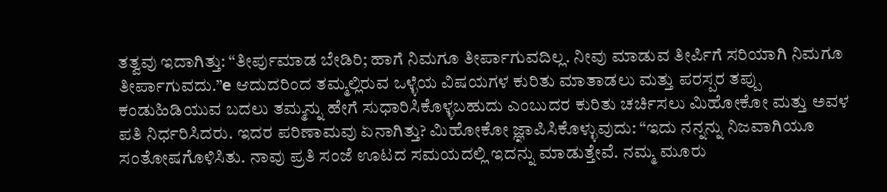ತತ್ವವು ಇದಾಗಿತ್ತು: “ತೀರ್ಪುಮಾಡ ಬೇಡಿರಿ; ಹಾಗೆ ನಿಮಗೂ ತೀರ್ಪಾಗುವದಿಲ್ಲ. ನೀವು ಮಾಡುವ ತೀರ್ಪಿಗೆ ಸರಿಯಾಗಿ ನಿಮಗೂ ತೀರ್ಪಾಗುವದು.”e ಆದುದರಿಂದ ತಮ್ಮಲ್ಲಿರುವ ಒಳ್ಳೆಯ ವಿಷಯಗಳ ಕುರಿತು ಮಾತಾಡಲು ಮತ್ತು ಪರಸ್ಪರ ತಪ್ಪು ಕಂಡುಹಿಡಿಯುವ ಬದಲು ತಮ್ಮನ್ನು ಹೇಗೆ ಸುಧಾರಿಸಿಕೊಳ್ಳಬಹುದು ಎಂಬುದರ ಕುರಿತು ಚರ್ಚಿಸಲು ಮಿಹೋಕೋ ಮತ್ತು ಅವಳ ಪತಿ ನಿರ್ಧರಿಸಿದರು. ಇದರ ಪರಿಣಾಮವು ಏನಾಗಿತ್ತು? ಮಿಹೋಕೋ ಜ್ಞಾಪಿಸಿಕೊಳ್ಳುವುದು: “ಇದು ನನ್ನನ್ನು ನಿಜವಾಗಿಯೂ ಸಂತೋಷಗೊಳಿಸಿತು. ನಾವು ಪ್ರತಿ ಸಂಜೆ ಊಟದ ಸಮಯದಲ್ಲಿ ಇದನ್ನು ಮಾಡುತ್ತೇವೆ. ನಮ್ಮ ಮೂರು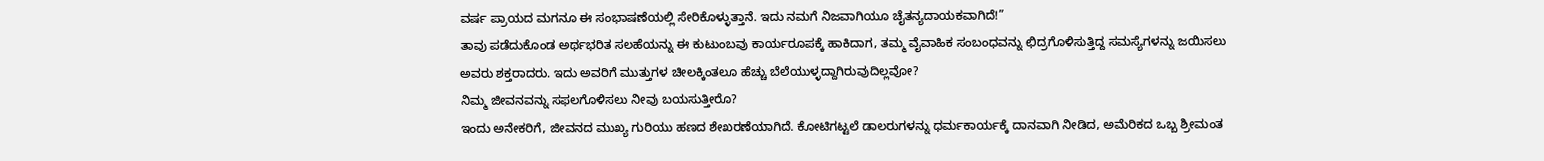ವರ್ಷ ಪ್ರಾಯದ ಮಗನೂ ಈ ಸಂಭಾಷಣೆಯಲ್ಲಿ ಸೇರಿಕೊಳ್ಳುತ್ತಾನೆ. ಇದು ನಮಗೆ ನಿಜವಾಗಿಯೂ ಚೈತನ್ಯದಾಯಕವಾಗಿದೆ!”
ತಾವು ಪಡೆದುಕೊಂಡ ಅರ್ಥಭರಿತ ಸಲಹೆಯನ್ನು ಈ ಕುಟುಂಬವು ಕಾರ್ಯರೂಪಕ್ಕೆ ಹಾಕಿದಾಗ, ತಮ್ಮ ವೈವಾಹಿಕ ಸಂಬಂಧವನ್ನು ಛಿದ್ರಗೊಳಿಸುತ್ತಿದ್ದ ಸಮಸ್ಯೆಗಳನ್ನು ಜಯಿಸಲು ಅವರು ಶಕ್ತರಾದರು. ಇದು ಅವರಿಗೆ ಮುತ್ತುಗಳ ಚೀಲಕ್ಕಿಂತಲೂ ಹೆಚ್ಚು ಬೆಲೆಯುಳ್ಳದ್ದಾಗಿರುವುದಿಲ್ಲವೋ?
ನಿಮ್ಮ ಜೀವನವನ್ನು ಸಫಲಗೊಳಿಸಲು ನೀವು ಬಯಸುತ್ತೀರೊ?
ಇಂದು ಅನೇಕರಿಗೆ, ಜೀವನದ ಮುಖ್ಯ ಗುರಿಯು ಹಣದ ಶೇಖರಣೆಯಾಗಿದೆ. ಕೋಟಿಗಟ್ಟಲೆ ಡಾಲರುಗಳನ್ನು ಧರ್ಮಕಾರ್ಯಕ್ಕೆ ದಾನವಾಗಿ ನೀಡಿದ, ಅಮೆರಿಕದ ಒಬ್ಬ ಶ್ರೀಮಂತ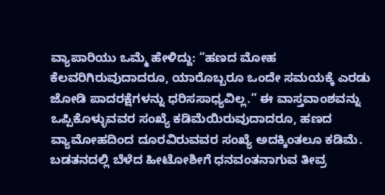ವ್ಯಾಪಾರಿಯು ಒಮ್ಮೆ ಹೇಳಿದ್ದು: “ಹಣದ ಮೋಹ ಕೆಲವರಿಗಿರುವುದಾದರೂ, ಯಾರೊಬ್ಬರೂ ಒಂದೇ ಸಮಯಕ್ಕೆ ಎರಡು ಜೋಡಿ ಪಾದರಕ್ಷೆಗಳನ್ನು ಧರಿಸಸಾಧ್ಯವಿಲ್ಲ.” ಈ ವಾಸ್ತವಾಂಶವನ್ನು ಒಪ್ಪಿಕೊಳ್ಳುವವರ ಸಂಖ್ಯೆ ಕಡಿಮೆಯಿರುವುದಾದರೂ, ಹಣದ ವ್ಯಾಮೋಹದಿಂದ ದೂರವಿರುವವರ ಸಂಖ್ಯೆ ಅದಕ್ಕಿಂತಲೂ ಕಡಿಮೆ.
ಬಡತನದಲ್ಲಿ ಬೆಳೆದ ಹೀಟೋಶೀಗೆ ಧನವಂತನಾಗುವ ತೀವ್ರ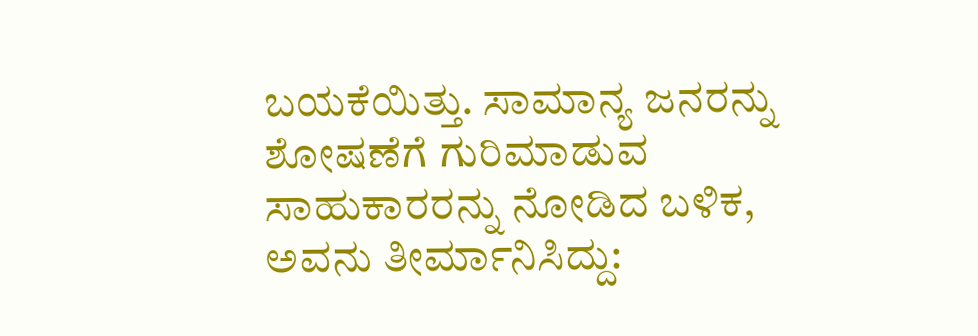ಬಯಕೆಯಿತ್ತು. ಸಾಮಾನ್ಯ ಜನರನ್ನು ಶೋಷಣೆಗೆ ಗುರಿಮಾಡುವ ಸಾಹುಕಾರರನ್ನು ನೋಡಿದ ಬಳಿಕ, ಅವನು ತೀರ್ಮಾನಿಸಿದ್ದು: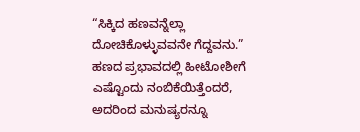“ಸಿಕ್ಕಿದ ಹಣವನ್ನೆಲ್ಲಾ ದೋಚಿಕೊಳ್ಳುವವನೇ ಗೆದ್ದವನು.” ಹಣದ ಪ್ರಭಾವದಲ್ಲಿ ಹೀಟೋಶೀಗೆ ಎಷ್ಟೊಂದು ನಂಬಿಕೆಯಿತ್ತೆಂದರೆ, ಅದರಿಂದ ಮನುಷ್ಯರನ್ನೂ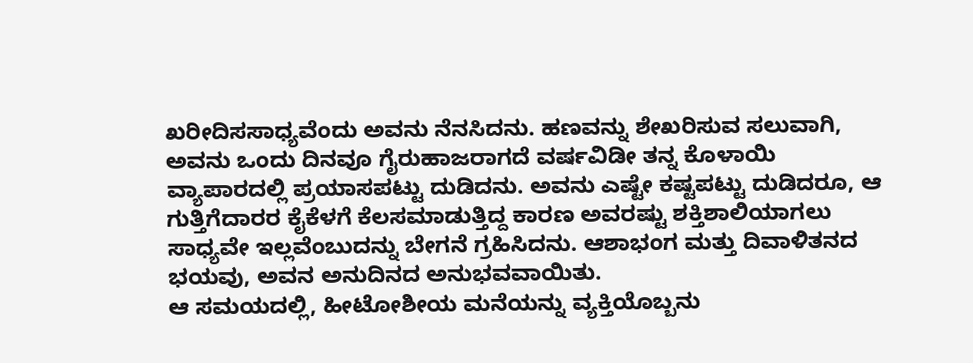ಖರೀದಿಸಸಾಧ್ಯವೆಂದು ಅವನು ನೆನಸಿದನು. ಹಣವನ್ನು ಶೇಖರಿಸುವ ಸಲುವಾಗಿ, ಅವನು ಒಂದು ದಿನವೂ ಗೈರುಹಾಜರಾಗದೆ ವರ್ಷವಿಡೀ ತನ್ನ ಕೊಳಾಯಿ ವ್ಯಾಪಾರದಲ್ಲಿ ಪ್ರಯಾಸಪಟ್ಟು ದುಡಿದನು. ಅವನು ಎಷ್ಟೇ ಕಷ್ಟಪಟ್ಟು ದುಡಿದರೂ, ಆ ಗುತ್ತಿಗೆದಾರರ ಕೈಕೆಳಗೆ ಕೆಲಸಮಾಡುತ್ತಿದ್ದ ಕಾರಣ ಅವರಷ್ಟು ಶಕ್ತಿಶಾಲಿಯಾಗಲು ಸಾಧ್ಯವೇ ಇಲ್ಲವೆಂಬುದನ್ನು ಬೇಗನೆ ಗ್ರಹಿಸಿದನು. ಆಶಾಭಂಗ ಮತ್ತು ದಿವಾಳಿತನದ ಭಯವು, ಅವನ ಅನುದಿನದ ಅನುಭವವಾಯಿತು.
ಆ ಸಮಯದಲ್ಲಿ, ಹೀಟೋಶೀಯ ಮನೆಯನ್ನು ವ್ಯಕ್ತಿಯೊಬ್ಬನು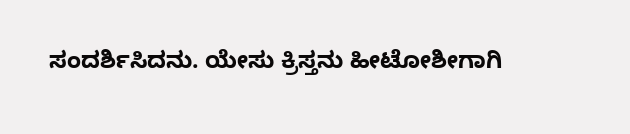ಸಂದರ್ಶಿಸಿದನು. ಯೇಸು ಕ್ರಿಸ್ತನು ಹೀಟೋಶೀಗಾಗಿ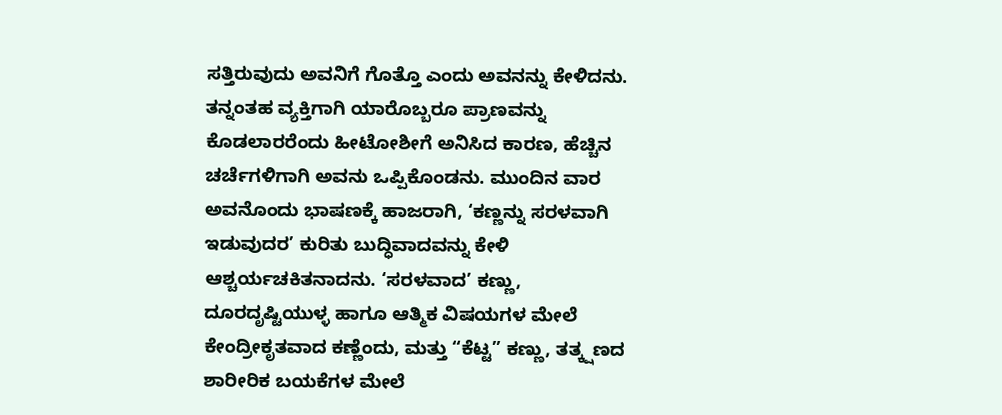ಸತ್ತಿರುವುದು ಅವನಿಗೆ ಗೊತ್ತೊ ಎಂದು ಅವನನ್ನು ಕೇಳಿದನು. ತನ್ನಂತಹ ವ್ಯಕ್ತಿಗಾಗಿ ಯಾರೊಬ್ಬರೂ ಪ್ರಾಣವನ್ನು ಕೊಡಲಾರರೆಂದು ಹೀಟೋಶೀಗೆ ಅನಿಸಿದ ಕಾರಣ, ಹೆಚ್ಚಿನ ಚರ್ಚೆಗಳಿಗಾಗಿ ಅವನು ಒಪ್ಪಿಕೊಂಡನು. ಮುಂದಿನ ವಾರ ಅವನೊಂದು ಭಾಷಣಕ್ಕೆ ಹಾಜರಾಗಿ, ‘ಕಣ್ಣನ್ನು ಸರಳವಾಗಿ ಇಡುವುದರ’ ಕುರಿತು ಬುದ್ಧಿವಾದವನ್ನು ಕೇಳಿ ಆಶ್ಚರ್ಯಚಕಿತನಾದನು. ‘ಸರಳವಾದ’ ಕಣ್ಣು, ದೂರದೃಷ್ಟಿಯುಳ್ಳ ಹಾಗೂ ಆತ್ಮಿಕ ವಿಷಯಗಳ ಮೇಲೆ ಕೇಂದ್ರೀಕೃತವಾದ ಕಣ್ಣೆಂದು, ಮತ್ತು “ಕೆಟ್ಟ” ಕಣ್ಣು, ತತ್ಕ್ಷಣದ ಶಾರೀರಿಕ ಬಯಕೆಗಳ ಮೇಲೆ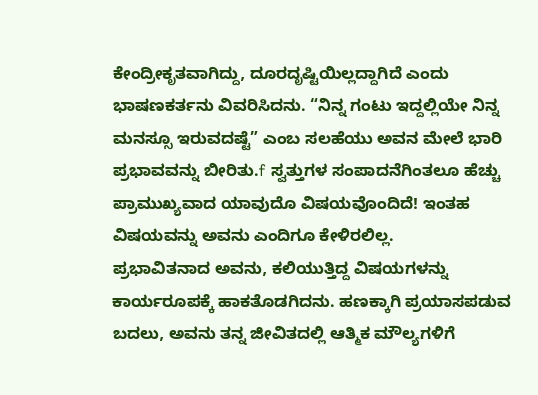ಕೇಂದ್ರೀಕೃತವಾಗಿದ್ದು, ದೂರದೃಷ್ಟಿಯಿಲ್ಲದ್ದಾಗಿದೆ ಎಂದು ಭಾಷಣಕರ್ತನು ವಿವರಿಸಿದನು. “ನಿನ್ನ ಗಂಟು ಇದ್ದಲ್ಲಿಯೇ ನಿನ್ನ ಮನಸ್ಸೂ ಇರುವದಷ್ಟೆ” ಎಂಬ ಸಲಹೆಯು ಅವನ ಮೇಲೆ ಭಾರಿ ಪ್ರಭಾವವನ್ನು ಬೀರಿತು.f ಸ್ವತ್ತುಗಳ ಸಂಪಾದನೆಗಿಂತಲೂ ಹೆಚ್ಚು ಪ್ರಾಮುಖ್ಯವಾದ ಯಾವುದೊ ವಿಷಯವೊಂದಿದೆ! ಇಂತಹ ವಿಷಯವನ್ನು ಅವನು ಎಂದಿಗೂ ಕೇಳಿರಲಿಲ್ಲ.
ಪ್ರಭಾವಿತನಾದ ಅವನು, ಕಲಿಯುತ್ತಿದ್ದ ವಿಷಯಗಳನ್ನು ಕಾರ್ಯರೂಪಕ್ಕೆ ಹಾಕತೊಡಗಿದನು. ಹಣಕ್ಕಾಗಿ ಪ್ರಯಾಸಪಡುವ ಬದಲು, ಅವನು ತನ್ನ ಜೀವಿತದಲ್ಲಿ ಆತ್ಮಿಕ ಮೌಲ್ಯಗಳಿಗೆ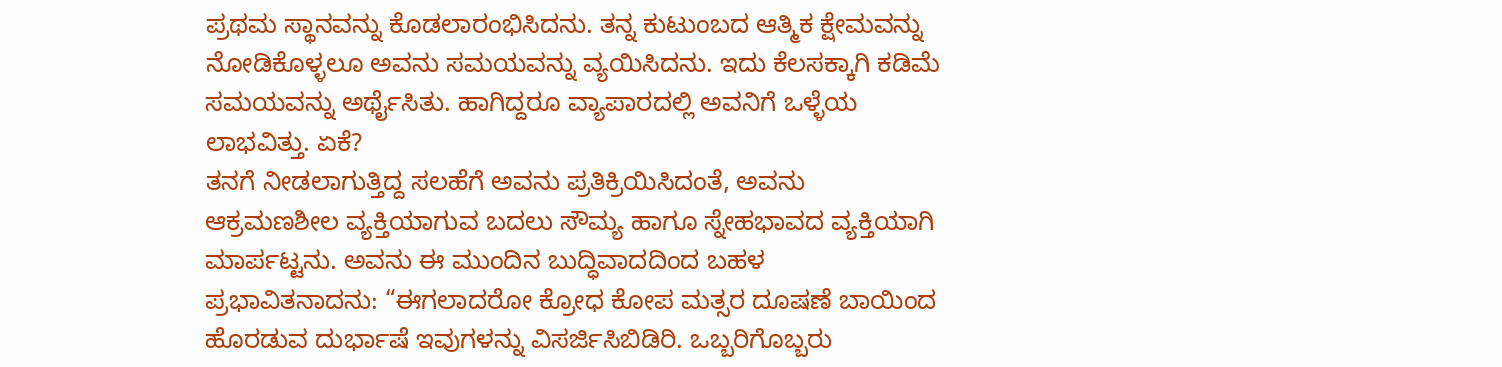ಪ್ರಥಮ ಸ್ಥಾನವನ್ನು ಕೊಡಲಾರಂಭಿಸಿದನು. ತನ್ನ ಕುಟುಂಬದ ಆತ್ಮಿಕ ಕ್ಷೇಮವನ್ನು ನೋಡಿಕೊಳ್ಳಲೂ ಅವನು ಸಮಯವನ್ನು ವ್ಯಯಿಸಿದನು. ಇದು ಕೆಲಸಕ್ಕಾಗಿ ಕಡಿಮೆ ಸಮಯವನ್ನು ಅರ್ಥೈಸಿತು. ಹಾಗಿದ್ದರೂ ವ್ಯಾಪಾರದಲ್ಲಿ ಅವನಿಗೆ ಒಳ್ಳೆಯ ಲಾಭವಿತ್ತು. ಏಕೆ?
ತನಗೆ ನೀಡಲಾಗುತ್ತಿದ್ದ ಸಲಹೆಗೆ ಅವನು ಪ್ರತಿಕ್ರಿಯಿಸಿದಂತೆ, ಅವನು ಆಕ್ರಮಣಶೀಲ ವ್ಯಕ್ತಿಯಾಗುವ ಬದಲು ಸೌಮ್ಯ ಹಾಗೂ ಸ್ನೇಹಭಾವದ ವ್ಯಕ್ತಿಯಾಗಿ ಮಾರ್ಪಟ್ಟನು. ಅವನು ಈ ಮುಂದಿನ ಬುದ್ಧಿವಾದದಿಂದ ಬಹಳ ಪ್ರಭಾವಿತನಾದನು: “ಈಗಲಾದರೋ ಕ್ರೋಧ ಕೋಪ ಮತ್ಸರ ದೂಷಣೆ ಬಾಯಿಂದ ಹೊರಡುವ ದುರ್ಭಾಷೆ ಇವುಗಳನ್ನು ವಿಸರ್ಜಿಸಿಬಿಡಿರಿ. ಒಬ್ಬರಿಗೊಬ್ಬರು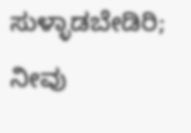ಸುಳ್ಳಾಡಬೇಡಿರಿ; ನೀವು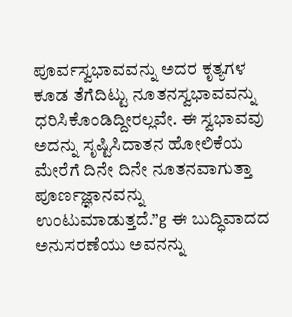ಪೂರ್ವಸ್ವಭಾವವನ್ನು ಅದರ ಕೃತ್ಯಗಳ ಕೂಡ ತೆಗೆದಿಟ್ಟು ನೂತನಸ್ವಭಾವವನ್ನು ಧರಿಸಿಕೊಂಡಿದ್ದೀರಲ್ಲವೇ. ಈ ಸ್ವಭಾವವು ಅದನ್ನು ಸೃಷ್ಟಿಸಿದಾತನ ಹೋಲಿಕೆಯ ಮೇರೆಗೆ ದಿನೇ ದಿನೇ ನೂತನವಾಗುತ್ತಾ ಪೂರ್ಣಜ್ಞಾನವನ್ನು ಉಂಟುಮಾಡುತ್ತದೆ.”g ಈ ಬುದ್ಧಿವಾದದ ಅನುಸರಣೆಯು ಅವನನ್ನು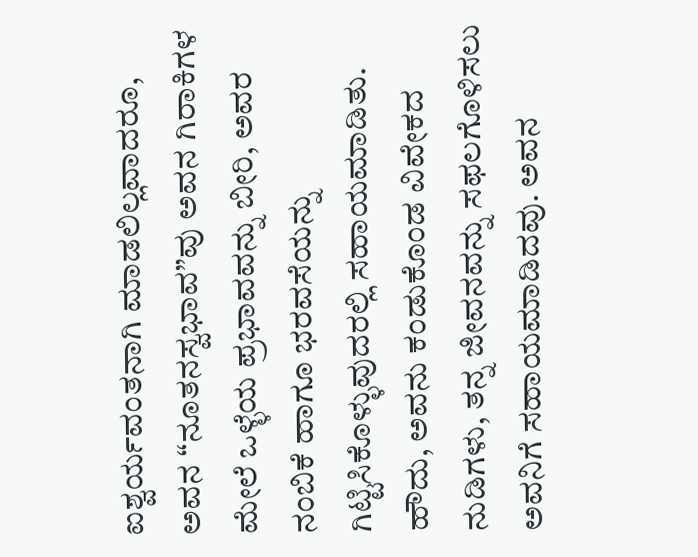ಐಶ್ವರ್ಯವಂತನಾಗಿ ಮಾಡಲಿಲ್ಲವಾದರೂ, ಅವನ “ನೂತನಸ್ವಭಾವ”ವು ಅವನ ಗಿರಾಕಿಗಳ ಮೇಲೆ ಒಳ್ಳೆಯ ಪ್ರಭಾವವನ್ನು ಬೀರಿ, ಅವರ ನಂಬಿಕೆ ಹಾಗೂ ಭರವಸೆಯನ್ನು ಗಿಟ್ಟಿಸಿಕೊಳ್ಳುವುದರಲ್ಲಿ ಸಹಾಯಮಾಡಿತು. ಹೌದು, ಅವನು ಕಂಡುಕೊಂಡ ವಿವೇಕದ ನುಡಿಗಳು, ತನ್ನ ಜೀವನವನ್ನು ಸಫಲಗೊಳಿಸಲು ಅವನಿಗೆ ಸಹಾಯಮಾಡಿದವು. ಅವನ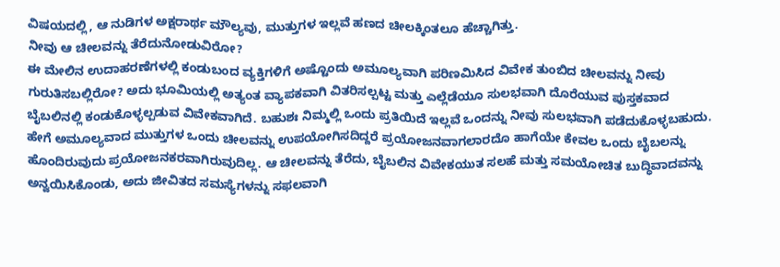ವಿಷಯದಲ್ಲಿ, ಆ ನುಡಿಗಳ ಅಕ್ಷರಾರ್ಥ ಮೌಲ್ಯವು, ಮುತ್ತುಗಳ ಇಲ್ಲವೆ ಹಣದ ಚೀಲಕ್ಕಿಂತಲೂ ಹೆಚ್ಚಾಗಿತ್ತು.
ನೀವು ಆ ಚೀಲವನ್ನು ತೆರೆದುನೋಡುವಿರೋ?
ಈ ಮೇಲಿನ ಉದಾಹರಣೆಗಳಲ್ಲಿ ಕಂಡುಬಂದ ವ್ಯಕ್ತಿಗಳಿಗೆ ಅಷ್ಟೊಂದು ಅಮೂಲ್ಯವಾಗಿ ಪರಿಣಮಿಸಿದ ವಿವೇಕ ತುಂಬಿದ ಚೀಲವನ್ನು ನೀವು ಗುರುತಿಸಬಲ್ಲಿರೋ? ಅದು ಭೂಮಿಯಲ್ಲಿ ಅತ್ಯಂತ ವ್ಯಾಪಕವಾಗಿ ವಿತರಿಸಲ್ಪಟ್ಟ ಮತ್ತು ಎಲ್ಲೆಡೆಯೂ ಸುಲಭವಾಗಿ ದೊರೆಯುವ ಪುಸ್ತಕವಾದ ಬೈಬಲಿನಲ್ಲಿ ಕಂಡುಕೊಳ್ಳಲ್ಪಡುವ ವಿವೇಕವಾಗಿದೆ. ಬಹುಶಃ ನಿಮ್ಮಲ್ಲಿ ಒಂದು ಪ್ರತಿಯಿದೆ ಇಲ್ಲವೆ ಒಂದನ್ನು ನೀವು ಸುಲಭವಾಗಿ ಪಡೆದುಕೊಳ್ಳಬಹುದು. ಹೇಗೆ ಅಮೂಲ್ಯವಾದ ಮುತ್ತುಗಳ ಒಂದು ಚೀಲವನ್ನು ಉಪಯೋಗಿಸದಿದ್ದರೆ ಪ್ರಯೋಜನವಾಗಲಾರದೊ ಹಾಗೆಯೇ ಕೇವಲ ಒಂದು ಬೈಬಲನ್ನು ಹೊಂದಿರುವುದು ಪ್ರಯೋಜನಕರವಾಗಿರುವುದಿಲ್ಲ. ಆ ಚೀಲವನ್ನು ತೆರೆದು, ಬೈಬಲಿನ ವಿವೇಕಯುತ ಸಲಹೆ ಮತ್ತು ಸಮಯೋಚಿತ ಬುದ್ಧಿವಾದವನ್ನು ಅನ್ವಯಿಸಿಕೊಂಡು, ಅದು ಜೀವಿತದ ಸಮಸ್ಯೆಗಳನ್ನು ಸಫಲವಾಗಿ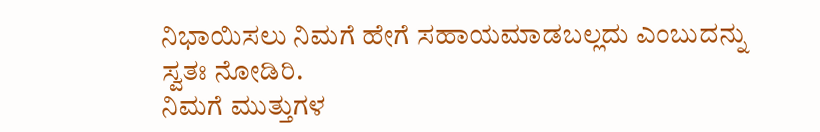ನಿಭಾಯಿಸಲು ನಿಮಗೆ ಹೇಗೆ ಸಹಾಯಮಾಡಬಲ್ಲದು ಎಂಬುದನ್ನು ಸ್ವತಃ ನೋಡಿರಿ.
ನಿಮಗೆ ಮುತ್ತುಗಳ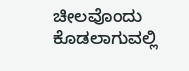ಚೀಲವೊಂದು ಕೊಡಲಾಗುವಲ್ಲಿ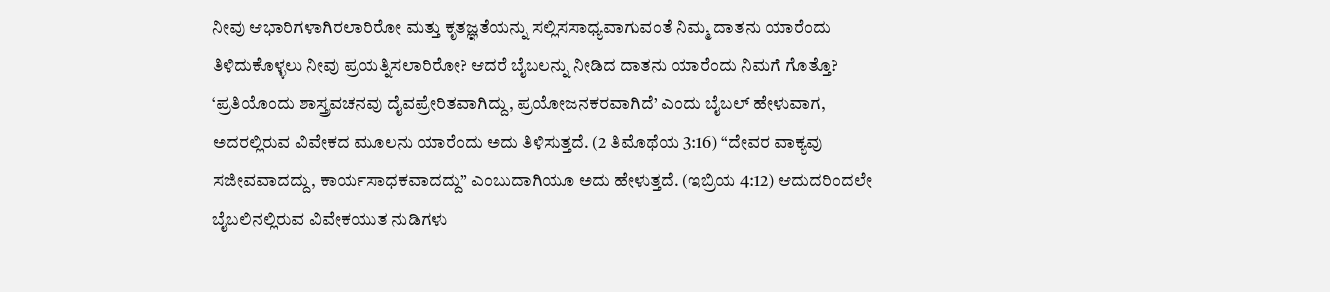ನೀವು ಆಭಾರಿಗಳಾಗಿರಲಾರಿರೋ ಮತ್ತು ಕೃತಜ್ಞತೆಯನ್ನು ಸಲ್ಲಿಸಸಾಧ್ಯವಾಗುವಂತೆ ನಿಮ್ಮ ದಾತನು ಯಾರೆಂದು ತಿಳಿದುಕೊಳ್ಳಲು ನೀವು ಪ್ರಯತ್ನಿಸಲಾರಿರೋ? ಆದರೆ ಬೈಬಲನ್ನು ನೀಡಿದ ದಾತನು ಯಾರೆಂದು ನಿಮಗೆ ಗೊತ್ತೊ?
‘ಪ್ರತಿಯೊಂದು ಶಾಸ್ತ್ರವಚನವು ದೈವಪ್ರೇರಿತವಾಗಿದ್ದು, ಪ್ರಯೋಜನಕರವಾಗಿದೆ’ ಎಂದು ಬೈಬಲ್ ಹೇಳುವಾಗ, ಅದರಲ್ಲಿರುವ ವಿವೇಕದ ಮೂಲನು ಯಾರೆಂದು ಅದು ತಿಳಿಸುತ್ತದೆ. (2 ತಿಮೊಥೆಯ 3:16) “ದೇವರ ವಾಕ್ಯವು ಸಜೀವವಾದದ್ದು, ಕಾರ್ಯಸಾಧಕವಾದದ್ದು” ಎಂಬುದಾಗಿಯೂ ಅದು ಹೇಳುತ್ತದೆ. (ಇಬ್ರಿಯ 4:12) ಆದುದರಿಂದಲೇ ಬೈಬಲಿನಲ್ಲಿರುವ ವಿವೇಕಯುತ ನುಡಿಗಳು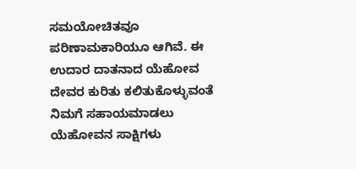ಸಮಯೋಚಿತವೂ ಪರಿಣಾಮಕಾರಿಯೂ ಆಗಿವೆ. ಈ ಉದಾರ ದಾತನಾದ ಯೆಹೋವ ದೇವರ ಕುರಿತು ಕಲಿತುಕೊಳ್ಳುವಂತೆ ನಿಮಗೆ ಸಹಾಯಮಾಡಲು ಯೆಹೋವನ ಸಾಕ್ಷಿಗಳು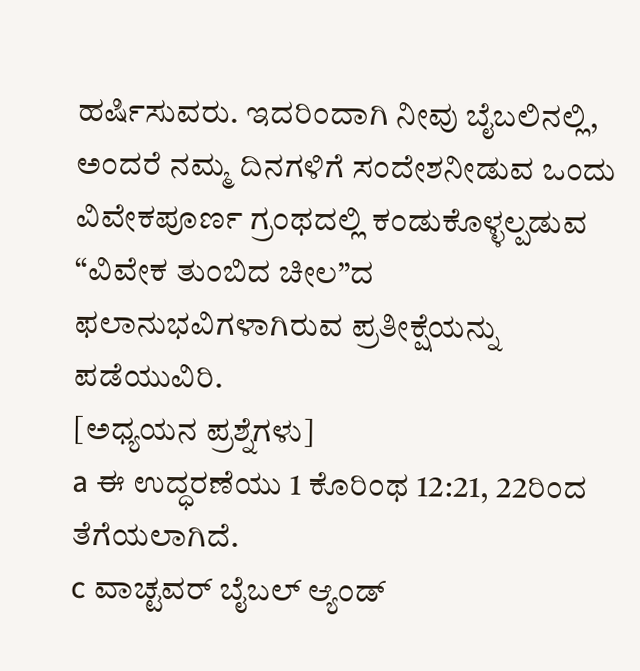ಹರ್ಷಿಸುವರು. ಇದರಿಂದಾಗಿ ನೀವು ಬೈಬಲಿನಲ್ಲಿ, ಅಂದರೆ ನಮ್ಮ ದಿನಗಳಿಗೆ ಸಂದೇಶನೀಡುವ ಒಂದು ವಿವೇಕಪೂರ್ಣ ಗ್ರಂಥದಲ್ಲಿ ಕಂಡುಕೊಳ್ಳಲ್ಪಡುವ “ವಿವೇಕ ತುಂಬಿದ ಚೀಲ”ದ ಫಲಾನುಭವಿಗಳಾಗಿರುವ ಪ್ರತೀಕ್ಷೆಯನ್ನು ಪಡೆಯುವಿರಿ.
[ಅಧ್ಯಯನ ಪ್ರಶ್ನೆಗಳು]
a ಈ ಉದ್ಧರಣೆಯು 1 ಕೊರಿಂಥ 12:21, 22ರಿಂದ ತೆಗೆಯಲಾಗಿದೆ.
c ವಾಚ್ಟವರ್ ಬೈಬಲ್ ಆ್ಯಂಡ್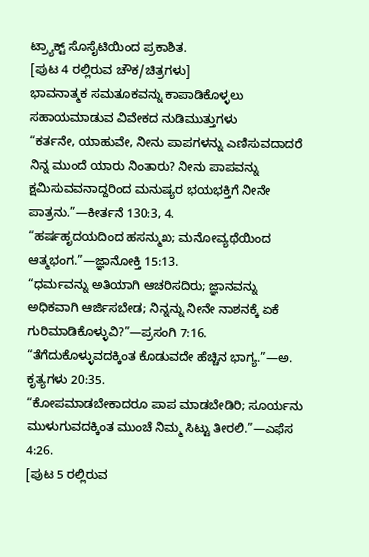ಟ್ರ್ಯಾಕ್ಟ್ ಸೊಸೈಟಿಯಿಂದ ಪ್ರಕಾಶಿತ.
[ಪುಟ 4 ರಲ್ಲಿರುವ ಚೌಕ/ಚಿತ್ರಗಳು]
ಭಾವನಾತ್ಮಕ ಸಮತೂಕವನ್ನು ಕಾಪಾಡಿಕೊಳ್ಳಲು ಸಹಾಯಮಾಡುವ ವಿವೇಕದ ನುಡಿಮುತ್ತುಗಳು
“ಕರ್ತನೇ, ಯಾಹುವೇ, ನೀನು ಪಾಪಗಳನ್ನು ಎಣಿಸುವದಾದರೆ ನಿನ್ನ ಮುಂದೆ ಯಾರು ನಿಂತಾರು? ನೀನು ಪಾಪವನ್ನು ಕ್ಷಮಿಸುವವನಾದ್ದರಿಂದ ಮನುಷ್ಯರ ಭಯಭಕ್ತಿಗೆ ನೀನೇ ಪಾತ್ರನು.”—ಕೀರ್ತನೆ 130:3, 4.
“ಹರ್ಷಹೃದಯದಿಂದ ಹಸನ್ಮುಖ; ಮನೋವ್ಯಥೆಯಿಂದ ಆತ್ಮಭಂಗ.”—ಜ್ಞಾನೋಕ್ತಿ 15:13.
“ಧರ್ಮವನ್ನು ಅತಿಯಾಗಿ ಆಚರಿಸದಿರು; ಜ್ಞಾನವನ್ನು ಅಧಿಕವಾಗಿ ಆರ್ಜಿಸಬೇಡ; ನಿನ್ನನ್ನು ನೀನೇ ನಾಶನಕ್ಕೆ ಏಕೆ ಗುರಿಮಾಡಿಕೊಳ್ಳುವಿ?”—ಪ್ರಸಂಗಿ 7:16.
“ತೆಗೆದುಕೊಳ್ಳುವದಕ್ಕಿಂತ ಕೊಡುವದೇ ಹೆಚ್ಚಿನ ಭಾಗ್ಯ.”—ಅ. ಕೃತ್ಯಗಳು 20:35.
“ಕೋಪಮಾಡಬೇಕಾದರೂ ಪಾಪ ಮಾಡಬೇಡಿರಿ; ಸೂರ್ಯನು ಮುಳುಗುವದಕ್ಕಿಂತ ಮುಂಚೆ ನಿಮ್ಮ ಸಿಟ್ಟು ತೀರಲಿ.”—ಎಫೆಸ 4:26.
[ಪುಟ 5 ರಲ್ಲಿರುವ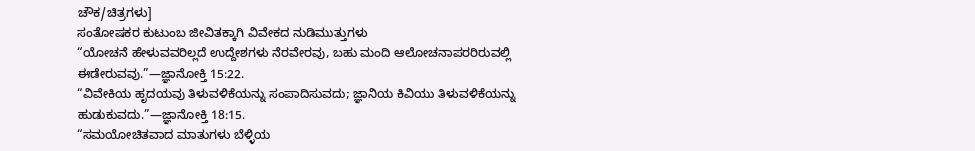ಚೌಕ/ಚಿತ್ರಗಳು]
ಸಂತೋಷಕರ ಕುಟುಂಬ ಜೀವಿತಕ್ಕಾಗಿ ವಿವೇಕದ ನುಡಿಮುತ್ತುಗಳು
“ಯೋಚನೆ ಹೇಳುವವರಿಲ್ಲದೆ ಉದ್ದೇಶಗಳು ನೆರವೇರವು, ಬಹು ಮಂದಿ ಆಲೋಚನಾಪರರಿರುವಲ್ಲಿ ಈಡೇರುವವು.”—ಜ್ಞಾನೋಕ್ತಿ 15:22.
“ವಿವೇಕಿಯ ಹೃದಯವು ತಿಳುವಳಿಕೆಯನ್ನು ಸಂಪಾದಿಸುವದು; ಜ್ಞಾನಿಯ ಕಿವಿಯು ತಿಳುವಳಿಕೆಯನ್ನು ಹುಡುಕುವದು.”—ಜ್ಞಾನೋಕ್ತಿ 18:15.
“ಸಮಯೋಚಿತವಾದ ಮಾತುಗಳು ಬೆಳ್ಳಿಯ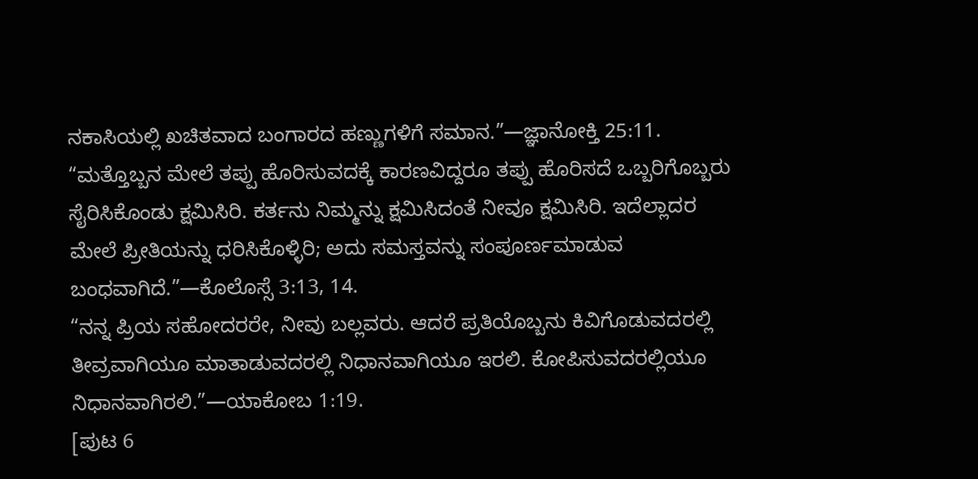ನಕಾಸಿಯಲ್ಲಿ ಖಚಿತವಾದ ಬಂಗಾರದ ಹಣ್ಣುಗಳಿಗೆ ಸಮಾನ.”—ಜ್ಞಾನೋಕ್ತಿ 25:11.
“ಮತ್ತೊಬ್ಬನ ಮೇಲೆ ತಪ್ಪು ಹೊರಿಸುವದಕ್ಕೆ ಕಾರಣವಿದ್ದರೂ ತಪ್ಪು ಹೊರಿಸದೆ ಒಬ್ಬರಿಗೊಬ್ಬರು ಸೈರಿಸಿಕೊಂಡು ಕ್ಷಮಿಸಿರಿ. ಕರ್ತನು ನಿಮ್ಮನ್ನು ಕ್ಷಮಿಸಿದಂತೆ ನೀವೂ ಕ್ಷಮಿಸಿರಿ. ಇದೆಲ್ಲಾದರ ಮೇಲೆ ಪ್ರೀತಿಯನ್ನು ಧರಿಸಿಕೊಳ್ಳಿರಿ; ಅದು ಸಮಸ್ತವನ್ನು ಸಂಪೂರ್ಣಮಾಡುವ ಬಂಧವಾಗಿದೆ.”—ಕೊಲೊಸ್ಸೆ 3:13, 14.
“ನನ್ನ ಪ್ರಿಯ ಸಹೋದರರೇ, ನೀವು ಬಲ್ಲವರು. ಆದರೆ ಪ್ರತಿಯೊಬ್ಬನು ಕಿವಿಗೊಡುವದರಲ್ಲಿ ತೀವ್ರವಾಗಿಯೂ ಮಾತಾಡುವದರಲ್ಲಿ ನಿಧಾನವಾಗಿಯೂ ಇರಲಿ. ಕೋಪಿಸುವದರಲ್ಲಿಯೂ ನಿಧಾನವಾಗಿರಲಿ.”—ಯಾಕೋಬ 1:19.
[ಪುಟ 6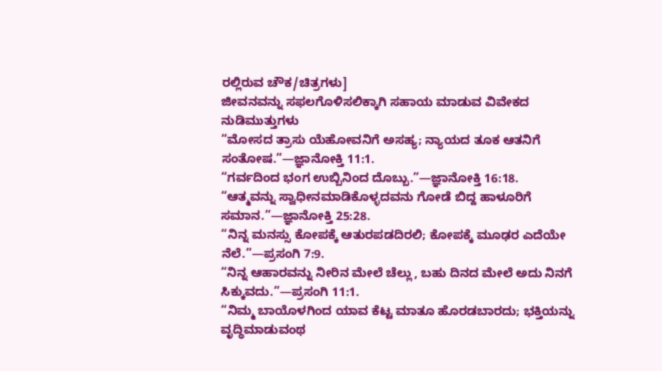ರಲ್ಲಿರುವ ಚೌಕ/ಚಿತ್ರಗಳು]
ಜೀವನವನ್ನು ಸಫಲಗೊಳಿಸಲಿಕ್ಕಾಗಿ ಸಹಾಯ ಮಾಡುವ ವಿವೇಕದ ನುಡಿಮುತ್ತುಗಳು
“ಮೋಸದ ತ್ರಾಸು ಯೆಹೋವನಿಗೆ ಅಸಹ್ಯ; ನ್ಯಾಯದ ತೂಕ ಆತನಿಗೆ ಸಂತೋಷ.”—ಜ್ಞಾನೋಕ್ತಿ 11:1.
“ಗರ್ವದಿಂದ ಭಂಗ ಉಬ್ಬಿನಿಂದ ದೊಬ್ಬು.”—ಜ್ಞಾನೋಕ್ತಿ 16:18.
“ಆತ್ಮವನ್ನು ಸ್ವಾಧೀನಮಾಡಿಕೊಳ್ಳದವನು ಗೋಡೆ ಬಿದ್ದ ಹಾಳೂರಿಗೆ ಸಮಾನ.”—ಜ್ಞಾನೋಕ್ತಿ 25:28.
“ನಿನ್ನ ಮನಸ್ಸು ಕೋಪಕ್ಕೆ ಆತುರಪಡದಿರಲಿ; ಕೋಪಕ್ಕೆ ಮೂಢರ ಎದೆಯೇ ನೆಲೆ.”—ಪ್ರಸಂಗಿ 7:9.
“ನಿನ್ನ ಆಹಾರವನ್ನು ನೀರಿನ ಮೇಲೆ ಚೆಲ್ಲು, ಬಹು ದಿನದ ಮೇಲೆ ಅದು ನಿನಗೆ ಸಿಕ್ಕುವದು.”—ಪ್ರಸಂಗಿ 11:1.
“ನಿಮ್ಮ ಬಾಯೊಳಗಿಂದ ಯಾವ ಕೆಟ್ಟ ಮಾತೂ ಹೊರಡಬಾರದು; ಭಕ್ತಿಯನ್ನು ವೃದ್ಧಿಮಾಡುವಂಥ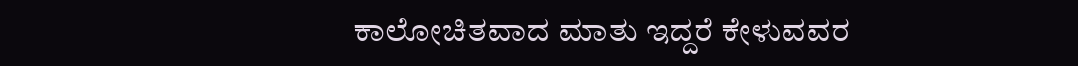ಕಾಲೋಚಿತವಾದ ಮಾತು ಇದ್ದರೆ ಕೇಳುವವರ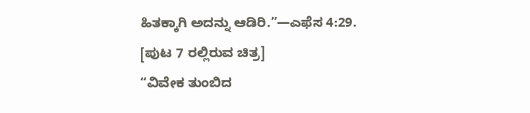ಹಿತಕ್ಕಾಗಿ ಅದನ್ನು ಆಡಿರಿ.”—ಎಫೆಸ 4:29.
[ಪುಟ 7 ರಲ್ಲಿರುವ ಚಿತ್ರ]
“ವಿವೇಕ ತುಂಬಿದ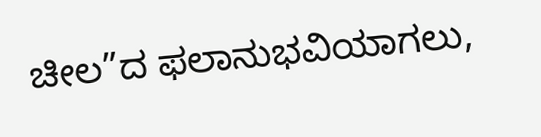ಚೀಲ”ದ ಫಲಾನುಭವಿಯಾಗಲು,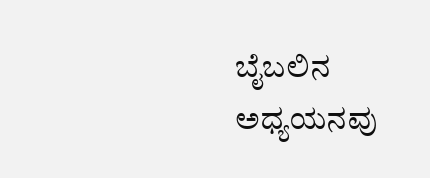ಬೈಬಲಿನ ಅಧ್ಯಯನವು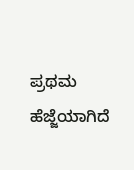ಪ್ರಥಮ ಹೆಜ್ಜೆಯಾಗಿದೆ